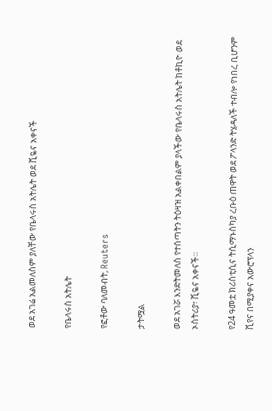ወደ አገሬ አልመለስም ያለቸው የቤላሩስ አትሌት ወደ ቪዬና አቀናች

የቤላሩስ አትሌት

የፎቶው ባለመብት, Reuters

ታትሟል

ወደ አገሯ እንድትመለስ የተሰጣትን ትዕዛዝ አልቀበልም ያላችው የቤላሩስ አትሌት ከቶኪዮ ወደ ኦስትሪያ፣ ቪዬና አቀናች።

የ24 ዓመቷ ክሪስቲሲና ትሲማኑስካያ ረቡዕ ጠዋት ወደ ፖላንድ ትሄዳለች ተብሎ የነበረ ቢሆንም ቪየና በሚያቀና አውሮፕላን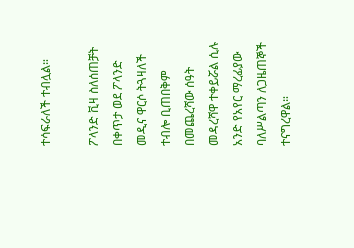ተሳፍራለች ተብሏል።

ፖላንድ ቪዛ ስለሰጠቻት በቀጥታ ወደ ፖላንድ መዲና ዋርሶ ትጓዛለች ተብሎ ቢጠበቅም በመጨረሻው ሰዓት መዳረሻዋ ተቀይሯል ሲሉ አንድ የአየር ማረፊያው ባለሥልጣን ለጋዜጠኞች ተናግረዋል።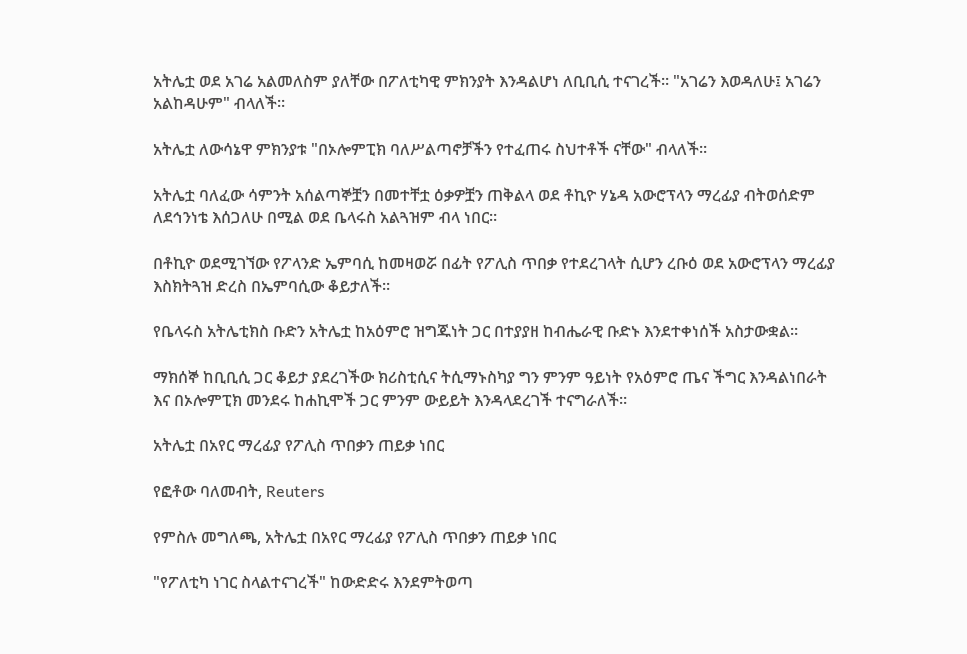አትሌቷ ወደ አገሬ አልመለስም ያለቸው በፖለቲካዊ ምክንያት እንዳልሆነ ለቢቢሲ ተናገረች። "አገሬን እወዳለሁ፤ አገሬን አልከዳሁም" ብላለች።

አትሌቷ ለውሳኔዋ ምክንያቱ "በኦሎምፒክ ባለሥልጣኖቻችን የተፈጠሩ ስህተቶች ናቸው" ብላለች።

አትሌቷ ባለፈው ሳምንት አሰልጣኞቿን በመተቸቷ ዕቃዎቿን ጠቅልላ ወደ ቶኪዮ ሃኔዳ አውሮፕላን ማረፊያ ብትወሰድም ለደኅንነቴ እሰጋለሁ በሚል ወደ ቤላሩስ አልጓዝም ብላ ነበር።

በቶኪዮ ወደሚገኘው የፖላንድ ኤምባሲ ከመዛወሯ በፊት የፖሊስ ጥበቃ የተደረገላት ሲሆን ረቡዕ ወደ አውሮፕላን ማረፊያ እስክትጓዝ ድረስ በኤምባሲው ቆይታለች።

የቤላሩስ አትሌቲክስ ቡድን አትሌቷ ከአዕምሮ ዝግጁነት ጋር በተያያዘ ከብሔራዊ ቡድኑ እንደተቀነሰች አስታውቋል።

ማክሰኞ ከቢቢሲ ጋር ቆይታ ያደረገችው ክሪስቲሲና ትሲማኑስካያ ግን ምንም ዓይነት የአዕምሮ ጤና ችግር እንዳልነበራት እና በኦሎምፒክ መንደሩ ከሐኪሞች ጋር ምንም ውይይት እንዳላደረገች ተናግራለች።

አትሌቷ በአየር ማረፊያ የፖሊስ ጥበቃን ጠይቃ ነበር

የፎቶው ባለመብት, Reuters

የምስሉ መግለጫ, አትሌቷ በአየር ማረፊያ የፖሊስ ጥበቃን ጠይቃ ነበር

"የፖለቲካ ነገር ስላልተናገረች" ከውድድሩ እንደምትወጣ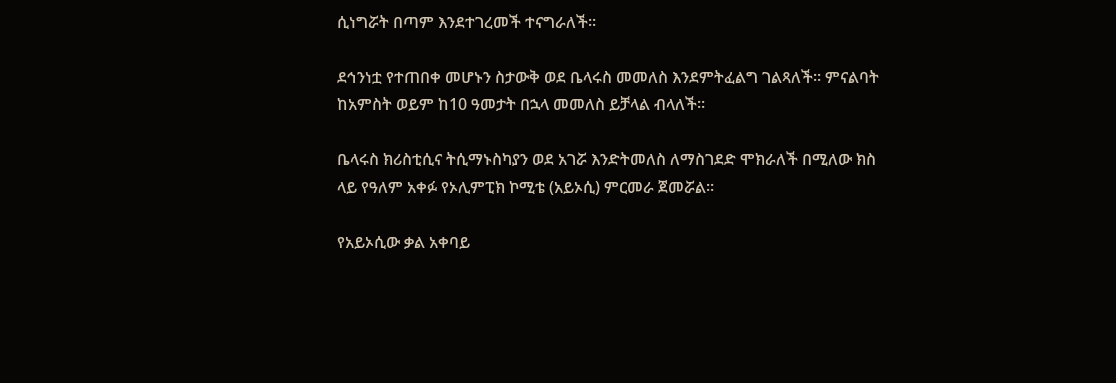ሲነግሯት በጣም እንደተገረመች ተናግራለች።

ደኅንነቷ የተጠበቀ መሆኑን ስታውቅ ወደ ቤላሩስ መመለስ እንደምትፈልግ ገልጻለች። ምናልባት ከአምስት ወይም ከ10 ዓመታት በኋላ መመለስ ይቻላል ብላለች።

ቤላሩስ ክሪስቲሲና ትሲማኑስካያን ወደ አገሯ እንድትመለስ ለማስገደድ ሞክራለች በሚለው ክስ ላይ የዓለም አቀፉ የኦሊምፒክ ኮሚቴ (አይኦሲ) ምርመራ ጀመሯል።

የአይኦሲው ቃል አቀባይ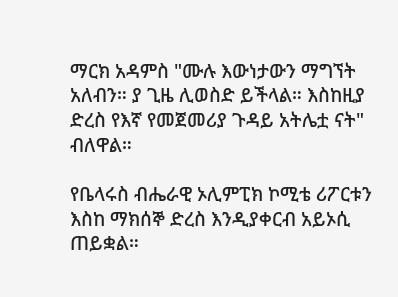ማርክ አዳምስ "ሙሉ እውነታውን ማግኘት አለብን። ያ ጊዜ ሊወስድ ይችላል። እስከዚያ ድረስ የእኛ የመጀመሪያ ጉዳይ አትሌቷ ናት" ብለዋል።

የቤላሩስ ብሔራዊ ኦሊምፒክ ኮሚቴ ሪፖርቱን እስከ ማክሰኞ ድረስ እንዲያቀርብ አይኦሲ ጠይቋል።